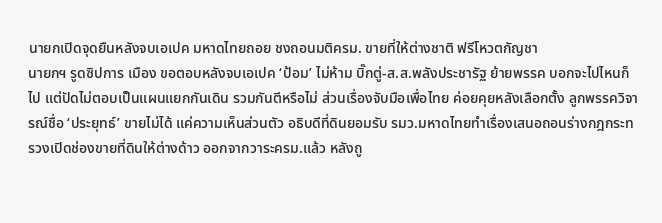นายกเปิดจุดยืนหลังจบเอเปค มหาดไทยถอย ชงถอนมติครม. ขายที่ให้ต่างชาติ ฟรีโหวตกัญชา
นายกฯ รูดซิปการ เมือง ขอตอบหลังจบเอเปค ‘ป้อม’ ไม่ห้าม บิ๊กตู่-ส.ส.พลังประชารัฐ ย้ายพรรค บอกจะไปไหนก็ไป แต่ปัดไม่ตอบเป็นแผนแยกกันเดิน รวมกันตีหรือไม่ ส่วนเรื่องจับมือเพื่อไทย ค่อยคุยหลังเลือกตั้ง ลูกพรรควิจารณ์ชื่อ ‘ประยุทธ์’ ขายไม่ได้ แค่ความเห็นส่วนตัว อธิบดีที่ดินยอมรับ รมว.มหาดไทยทำเรื่องเสนอถอนร่างกฎกระทรวงเปิดช่องขายที่ดินให้ต่างด้าว ออกจากวาระครม.แล้ว หลังถู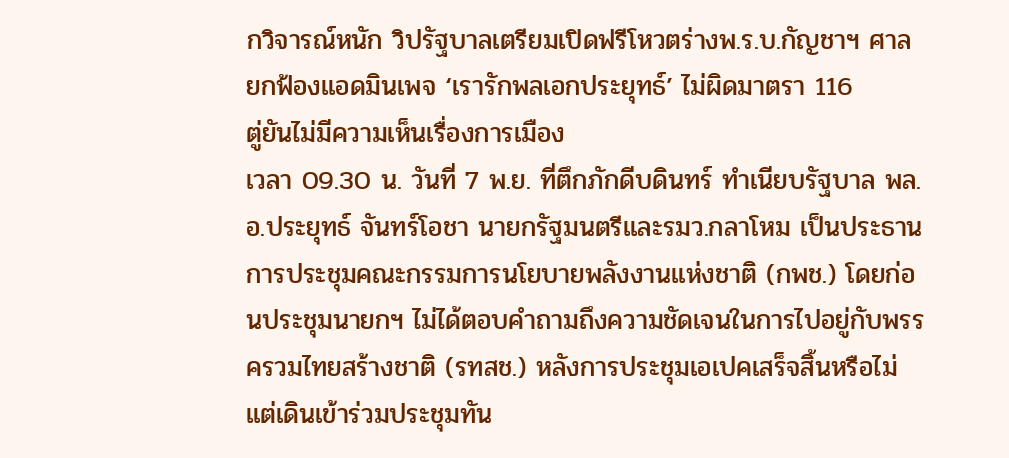กวิจารณ์หนัก วิปรัฐบาลเตรียมเปิดฟรีโหวตร่างพ.ร.บ.กัญชาฯ ศาลยกฟ้องแอดมินเพจ ‘เรารักพลเอกประยุทธ์’ ไม่ผิดมาตรา 116
ตู่ยันไม่มีความเห็นเรื่องการเมือง
เวลา 09.30 น. วันที่ 7 พ.ย. ที่ตึกภักดีบดินทร์ ทำเนียบรัฐบาล พล.อ.ประยุทธ์ จันทร์โอชา นายกรัฐมนตรีและรมว.กลาโหม เป็นประธานการประชุมคณะกรรมการนโยบายพลังงานแห่งชาติ (กพช.) โดยก่อนประชุมนายกฯ ไม่ได้ตอบคำถามถึงความชัดเจนในการไปอยู่กับพรรครวมไทยสร้างชาติ (รทสช.) หลังการประชุมเอเปคเสร็จสิ้นหรือไม่ แต่เดินเข้าร่วมประชุมทัน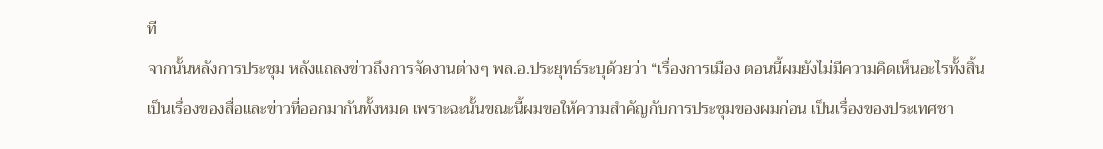ที
จากนั้นหลังการประชุม หลังแถลงข่าวถึงการจัดงานต่างๆ พล.อ.ประยุทธ์ระบุด้วยว่า “เรื่องการเมือง ตอนนี้ผมยังไม่มีความคิดเห็นอะไรทั้งสิ้น เป็นเรื่องของสื่อและข่าวที่ออกมากันทั้งหมด เพราะฉะนั้นขณะนี้ผมขอให้ความสำคัญกับการประชุมของผมก่อน เป็นเรื่องของประเทศชา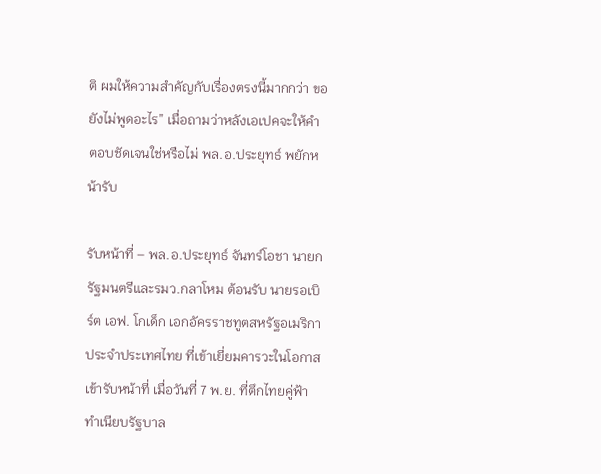ติ ผมให้ความสำคัญกับเรื่องตรงนี้มากกว่า ขอยังไม่พูดอะไร” เมื่อถามว่าหลังเอเปคจะให้คำตอบชัดเจนใช่หรือไม่ พล.อ.ประยุทธ์ พยักหน้ารับ

รับหน้าที่ – พล.อ.ประยุทธ์ จันทร์โอชา นายกรัฐมนตรีและรมว.กลาโหม ต้อนรับ นายรอเบิร์ต เอฟ. โกเด็ก เอกอัครราชทูตสหรัฐอเมริกาประจำประเทศไทย ที่เข้าเยี่ยมคารวะในโอกาสเข้ารับหน้าที่ เมื่อวันที่ 7 พ.ย. ที่ตึกไทยคู่ฟ้า ทำเนียบรัฐบาล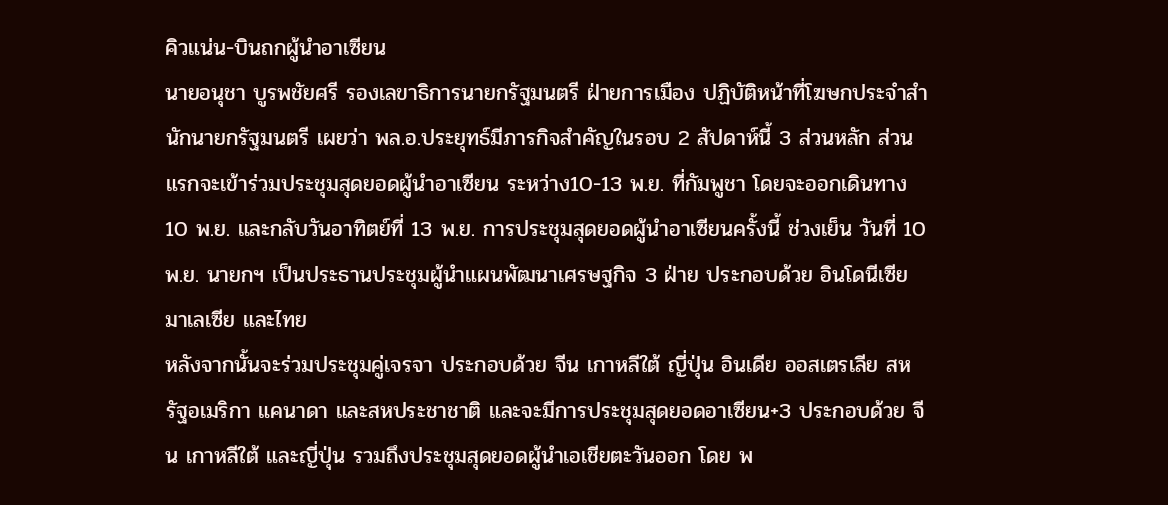คิวแน่น-บินถกผู้นำอาเซียน
นายอนุชา บูรพชัยศรี รองเลขาธิการนายกรัฐมนตรี ฝ่ายการเมือง ปฏิบัติหน้าที่โฆษกประจำสำนักนายกรัฐมนตรี เผยว่า พล.อ.ประยุทธ์มีภารกิจสำคัญในรอบ 2 สัปดาห์นี้ 3 ส่วนหลัก ส่วนแรกจะเข้าร่วมประชุมสุดยอดผู้นำอาเซียน ระหว่าง10-13 พ.ย. ที่กัมพูชา โดยจะออกเดินทาง 10 พ.ย. และกลับวันอาทิตย์ที่ 13 พ.ย. การประชุมสุดยอดผู้นำอาเซียนครั้งนี้ ช่วงเย็น วันที่ 10 พ.ย. นายกฯ เป็นประธานประชุมผู้นำแผนพัฒนาเศรษฐกิจ 3 ฝ่าย ประกอบด้วย อินโดนีเซีย มาเลเซีย และไทย
หลังจากนั้นจะร่วมประชุมคู่เจรจา ประกอบด้วย จีน เกาหลีใต้ ญี่ปุ่น อินเดีย ออสเตรเลีย สหรัฐอเมริกา แคนาดา และสหประชาชาติ และจะมีการประชุมสุดยอดอาเซียน+3 ประกอบด้วย จีน เกาหลีใต้ และญี่ปุ่น รวมถึงประชุมสุดยอดผู้นำเอเชียตะวันออก โดย พ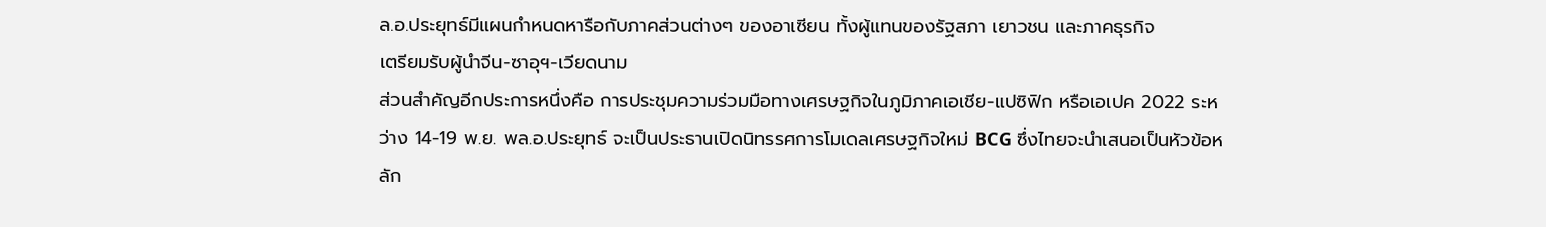ล.อ.ประยุทธ์มีแผนกำหนดหารือกับภาคส่วนต่างๆ ของอาเซียน ทั้งผู้แทนของรัฐสภา เยาวชน และภาคธุรกิจ
เตรียมรับผู้นำจีน-ซาอุฯ-เวียดนาม
ส่วนสำคัญอีกประการหนึ่งคือ การประชุมความร่วมมือทางเศรษฐกิจในภูมิภาคเอเชีย-แปซิฟิก หรือเอเปค 2022 ระหว่าง 14-19 พ.ย. พล.อ.ประยุทธ์ จะเป็นประธานเปิดนิทรรศการโมเดลเศรษฐกิจใหม่ BCG ซึ่งไทยจะนำเสนอเป็นหัวข้อหลัก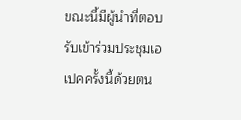ขณะนี้มีผู้นำที่ตอบรับเข้าร่วมประชุมเอเปคครั้งนี้ด้วยตน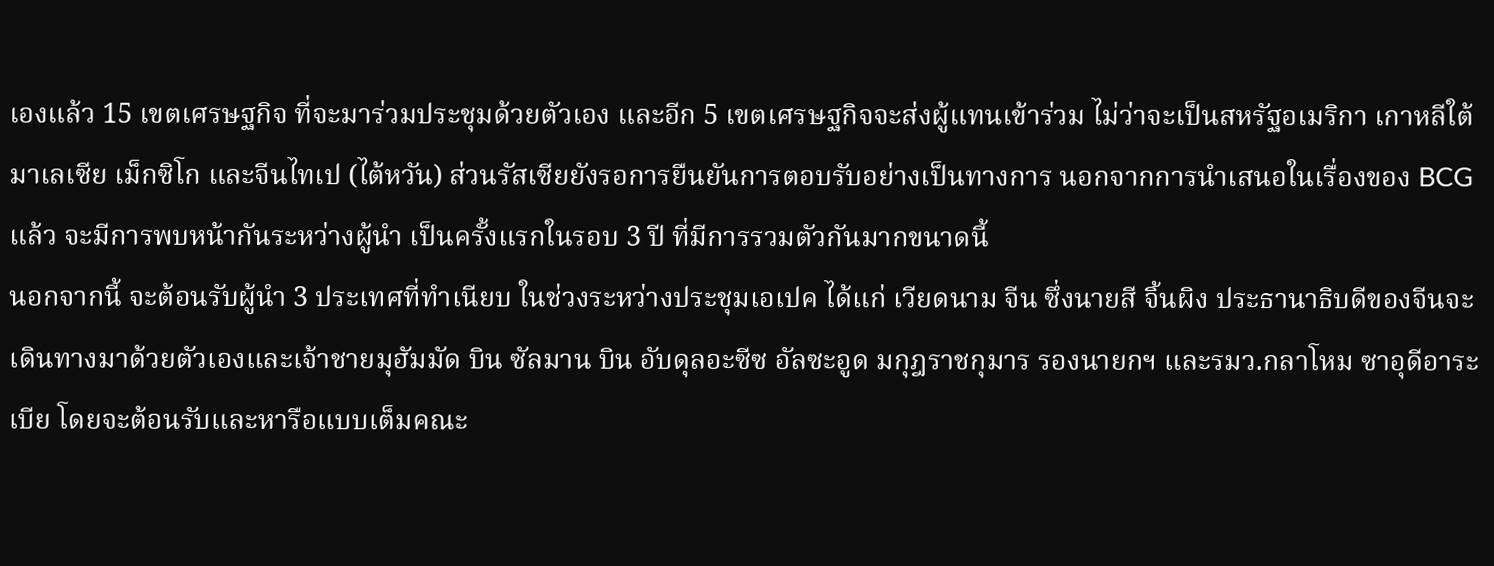เองแล้ว 15 เขตเศรษฐกิจ ที่จะมาร่วมประชุมด้วยตัวเอง และอีก 5 เขตเศรษฐกิจจะส่งผู้แทนเข้าร่วม ไม่ว่าจะเป็นสหรัฐอเมริกา เกาหลีใต้ มาเลเซีย เม็กซิโก และจีนไทเป (ไต้หวัน) ส่วนรัสเซียยังรอการยืนยันการตอบรับอย่างเป็นทางการ นอกจากการนำเสนอในเรื่องของ BCG แล้ว จะมีการพบหน้ากันระหว่างผู้นำ เป็นครั้งแรกในรอบ 3 ปี ที่มีการรวมตัวกันมากขนาดนี้
นอกจากนี้ จะต้อนรับผู้นำ 3 ประเทศที่ทำเนียบ ในช่วงระหว่างประชุมเอเปค ได้แก่ เวียดนาม จีน ซึ่งนายสี จิ้นผิง ประธานาธิบดีของจีนจะเดินทางมาด้วยตัวเองและเจ้าชายมุฮัมมัด บิน ซัลมาน บิน อับดุลอะซีซ อัลซะอูด มกุฎราชกุมาร รองนายกฯ และรมว.กลาโหม ซาอุดีอาระเบีย โดยจะต้อนรับและหารือแบบเต็มคณะ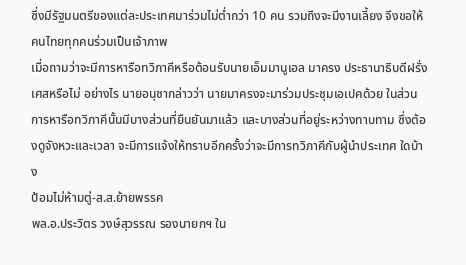ซึ่งมีรัฐมนตรีของแต่ละประเทศมาร่วมไม่ต่ำกว่า 10 คน รวมถึงจะมีงานเลี้ยง จึงขอให้คนไทยทุกคนร่วมเป็นเจ้าภาพ
เมื่อถามว่าจะมีการหารือทวิภาคีหรือต้อนรับนายเอ็มมานูเอล มาครง ประธานาธิบดีฝรั่งเศสหรือไม่ อย่างไร นายอนุชากล่าวว่า นายมาครงจะมาร่วมประชุมเอเปคด้วย ในส่วนการหารือทวิภาคีนั้นมีบางส่วนที่ยืนยันมาแล้ว และบางส่วนที่อยู่ระหว่างทาบทาม ซึ่งต้องดูจังหวะและเวลา จะมีการแจ้งให้ทราบอีกครั้งว่าจะมีการทวิภาคีกับผู้นำประเทศ ใดบ้าง
ป้อมไม่ห้ามตู่-ส.ส.ย้ายพรรค
พล.อ.ประวิตร วงษ์สุวรรณ รองนายกฯ ใน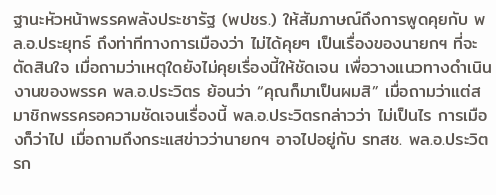ฐานะหัวหน้าพรรคพลังประชารัฐ (พปชร.) ให้สัมภาษณ์ถึงการพูดคุยกับ พล.อ.ประยุทธ์ ถึงท่าทีทางการเมืองว่า ไม่ได้คุยๆ เป็นเรื่องของนายกฯ ที่จะตัดสินใจ เมื่อถามว่าเหตุใดยังไม่คุยเรื่องนี้ให้ชัดเจน เพื่อวางแนวทางดำเนินงานของพรรค พล.อ.ประวิตร ย้อนว่า “คุณก็มาเป็นผมสิ” เมื่อถามว่าแต่สมาชิกพรรครอความชัดเจนเรื่องนี้ พล.อ.ประวิตรกล่าวว่า ไม่เป็นไร การเมืองก็ว่าไป เมื่อถามถึงกระแสข่าวว่านายกฯ อาจไปอยู่กับ รทสช. พล.อ.ประวิตรก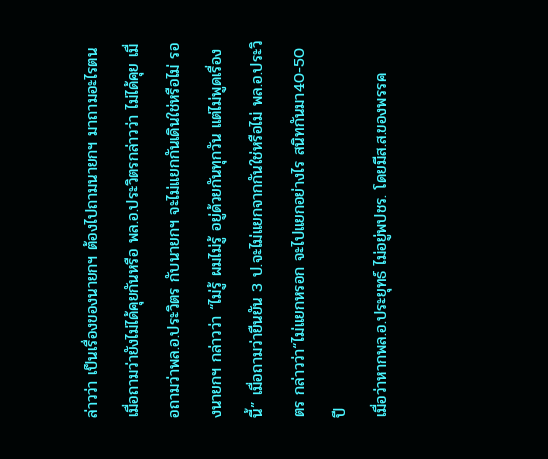ล่าวว่า เป็นเรื่องของนายกฯ ต้องไปถามนายกฯ มาถามอะไรตน เมื่อถามว่ายังไม่ได้คุยกันหรือ พล.อ.ประวิตรกล่าวว่า ไม่ได้คุย เมื่อถามว่าพล.อ.ประวิตร กับนายกฯ จะไม่แยกกันเดินใช่หรือไม่ รองนายกฯ กล่าวว่า “ไม่รู้ ผมไม่รู้ อยู่ด้วยกันทุกวัน แต่ไม่พูดเรื่องนี้” เมื่อถามว่ายืนยัน 3 ป.จะไม่แยกจากกันใช่หรือไม่ พล.อ.ประวิตร กล่าวว่า“ไม่แยกหรอก จะไปแยกอย่างไร สนิทกันมา40-50 ปี
เมื่อว่าหากพล.อ.ประยุทธ์ ไม่อยู่พปชร. โดยมีส.ส.ของพรรค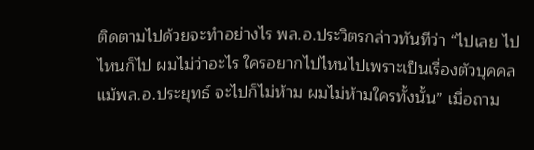ติดตามไปด้วยจะทำอย่างไร พล.อ.ประวิตรกล่าวทันทีว่า “ไปเลย ไปไหนก็ไป ผมไม่ว่าอะไร ใครอยากไปไหนไปเพราะเป็นเรื่องตัวบุคคล แม้พล.อ.ประยุทธ์ จะไปก็ไม่ห้าม ผมไม่ห้ามใครทั้งนั้น” เมื่อถาม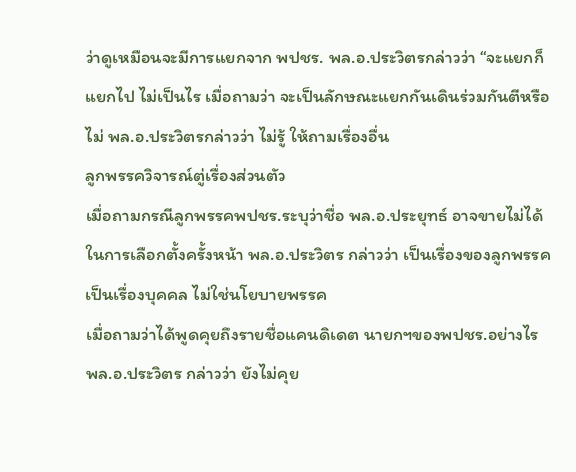ว่าดูเหมือนจะมีการแยกจาก พปชร. พล.อ.ประวิตรกล่าวว่า “จะแยกก็แยกไป ไม่เป็นไร เมื่อถามว่า จะเป็นลักษณะแยกกันเดินร่วมกันตีหรือไม่ พล.อ.ประวิตรกล่าวว่า ไม่รู้ ให้ถามเรื่องอื่น
ลูกพรรควิจารณ์ตู่เรื่องส่วนตัว
เมื่อถามกรณีลูกพรรคพปชร.ระบุว่าชื่อ พล.อ.ประยุทธ์ อาจขายไม่ได้ในการเลือกตั้งครั้งหน้า พล.อ.ประวิตร กล่าวว่า เป็นเรื่องของลูกพรรค เป็นเรื่องบุคคล ไม่ใช่นโยบายพรรค
เมื่อถามว่าได้พูดคุยถึงรายชื่อแคนดิเดต นายกฯของพปชร.อย่างไร พล.อ.ประวิตร กล่าวว่า ยังไม่คุย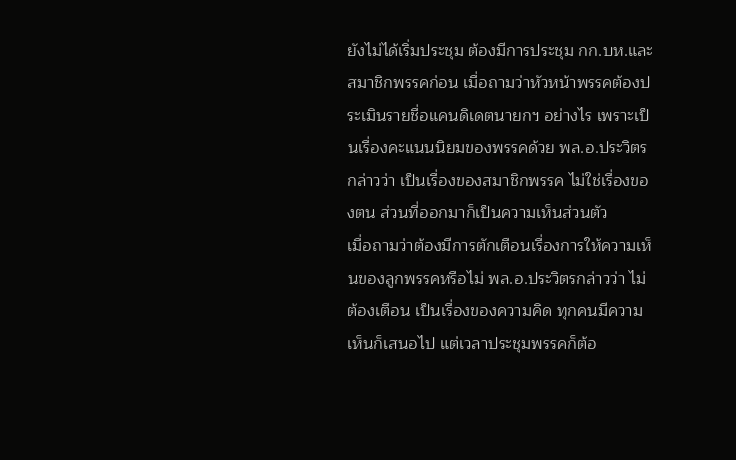ยังไม่ได้เริ่มประชุม ต้องมีการประชุม กก.บห.และสมาชิกพรรคก่อน เมื่อถามว่าหัวหน้าพรรคต้องประเมินรายชื่อแคนดิเดตนายกฯ อย่างไร เพราะเป็นเรื่องคะแนนนิยมของพรรคด้วย พล.อ.ประวิตร กล่าวว่า เป็นเรื่องของสมาชิกพรรค ไม่ใช่เรื่องของตน ส่วนที่ออกมาก็เป็นความเห็นส่วนตัว
เมื่อถามว่าต้องมีการตักเตือนเรื่องการให้ความเห็นของลูกพรรคหรือไม่ พล.อ.ประวิตรกล่าวว่า ไม่ต้องเตือน เป็นเรื่องของความคิด ทุกคนมีความเห็นก็เสนอไป แต่เวลาประชุมพรรคก็ต้อ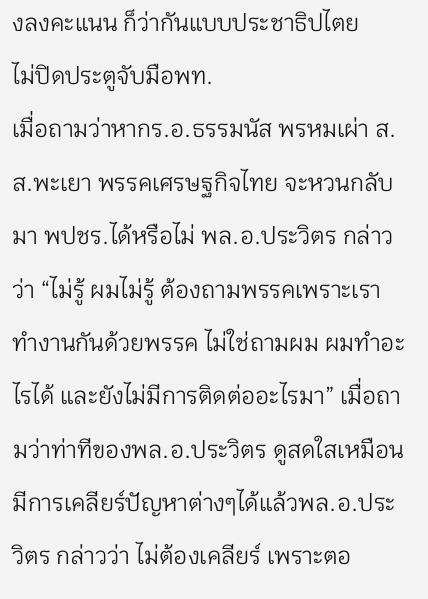งลงคะแนน ก็ว่ากันแบบประชาธิปไตย
ไม่ปิดประตูจับมือพท.
เมื่อถามว่าหากร.อ.ธรรมนัส พรหมเผ่า ส.ส.พะเยา พรรคเศรษฐกิจไทย จะหวนกลับมา พปชร.ได้หรือไม่ พล.อ.ประวิตร กล่าวว่า “ไม่รู้ ผมไม่รู้ ต้องถามพรรคเพราะเราทำงานกันด้วยพรรค ไม่ใช่ถามผม ผมทำอะไรได้ และยังไม่มีการติดต่ออะไรมา” เมื่อถามว่าท่าทีของพล.อ.ประวิตร ดูสดใสเหมือนมีการเคลียร์ปัญหาต่างๆได้แล้วพล.อ.ประวิตร กล่าวว่า ไม่ต้องเคลียร์ เพราะตอ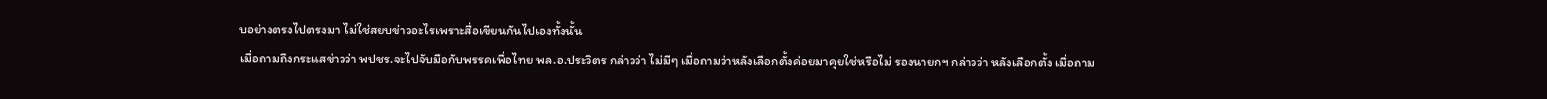บอย่างตรงไปตรงมา ไม่ใช่สยบข่าวอะไรเพราะสื่อเขียนกันไปเองทั้งนั้น
เมื่อถามถึงกระแสข่าวว่า พปชร.จะไปจับมือกับพรรคเพื่อไทย พล.อ.ประวิตร กล่าวว่า ไม่มีๆ เมื่อถามว่าหลังเลือกตั้งค่อยมาคุยใช่หรือไม่ รองนายกฯ กล่าวว่า หลังเลือกตั้ง เมื่อถาม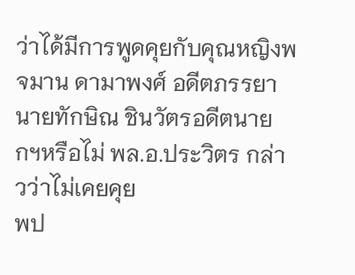ว่าได้มีการพูดคุยกับคุณหญิงพจมาน ดามาพงศ์ อดีตภรรยานายทักษิณ ชินวัตรอดีตนายกฯหรือไม่ พล.อ.ประวิตร กล่าวว่าไม่เคยคุย
พป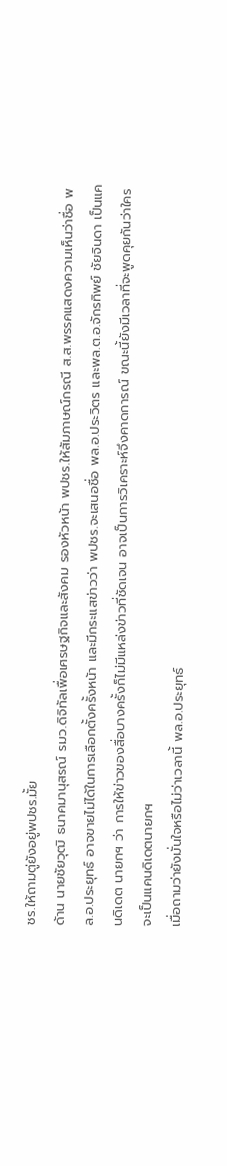ชร.ให้ถามตู่ยังอยู่พปชร.มั้ย
ด้าน นายชัยวุฒิ ธนาคมานุสรณ์ รมว.ดิจิทัลเพื่อเศรษฐกิจและสังคม รองหัวหน้า พปชร.ให้สัมภาษณ์กรณี ส.ส.พรรคแสดงความเห็นว่าชื่อ พล.อ.ประยุทธ์ อาจขายไม่ได้ในการเลือกตั้งครั้งหน้า และมีกระแสข่าวว่า พปชร.จะเสนอชื่อ พล.อ.ประวิตร และพล.ต.อ.จักรทิพย์ ชัยจินดา เป็นแคนดิเดต นายกฯ ว่า การให้ข่าวของสื่อบางครั้งก็ไม่มีแหล่งข่าวที่ชัดเจน อาจเป็นการวิเคราะห์จึงคาดการณ์ ขณะนี้ยังมีเวลาที่จะพูดคุยกันว่าใครจะเป็นแคนดิเดตนายกฯ
เมื่อถามว่ายังมั่นใจหรือไม่ว่าเวลานี้ พล.อ.ประยุทธ์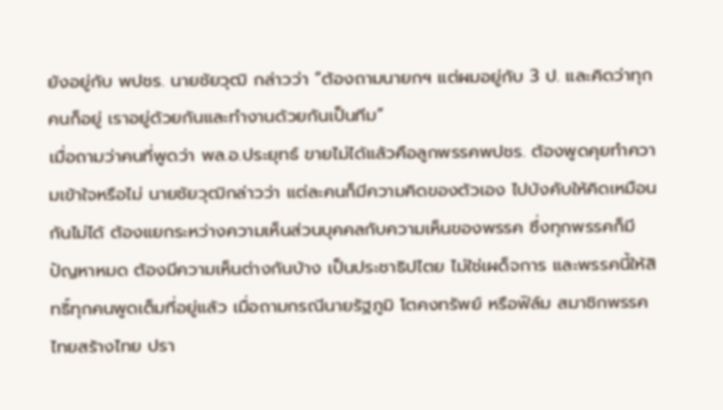ยังอยู่กับ พปชร. นายชัยวุฒิ กล่าวว่า “ต้องถามนายกฯ แต่ผมอยู่กับ 3 ป. และคิดว่าทุกคนก็อยู่ เราอยู่ด้วยกันและทำงานด้วยกันเป็นทีม”
เมื่อถามว่าคนที่พูดว่า พล.อ.ประยุทธ์ ขายไม่ได้แล้วคือลูกพรรคพปชร. ต้องพูดคุยทำความเข้าใจหรือไม่ นายชัยวุฒิกล่าวว่า แต่ละคนก็มีความคิดของตัวเอง ไปบังคับให้คิดเหมือนกันไม่ได้ ต้องแยกระหว่างความเห็นส่วนบุคคลกับความเห็นของพรรค ซึ่งทุกพรรคก็มีปัญหาหมด ต้องมีความเห็นต่างกันบ้าง เป็นประชาธิปไตย ไม่ใช่เผด็จการ และพรรคนี้ให้สิทธิ์ทุกคนพูดเต็มที่อยู่แล้ว เมื่อถามกรณีนายรัฐภูมิ โตคงทรัพย์ หรือฟิล์ม สมาชิกพรรคไทยสร้างไทย ปรา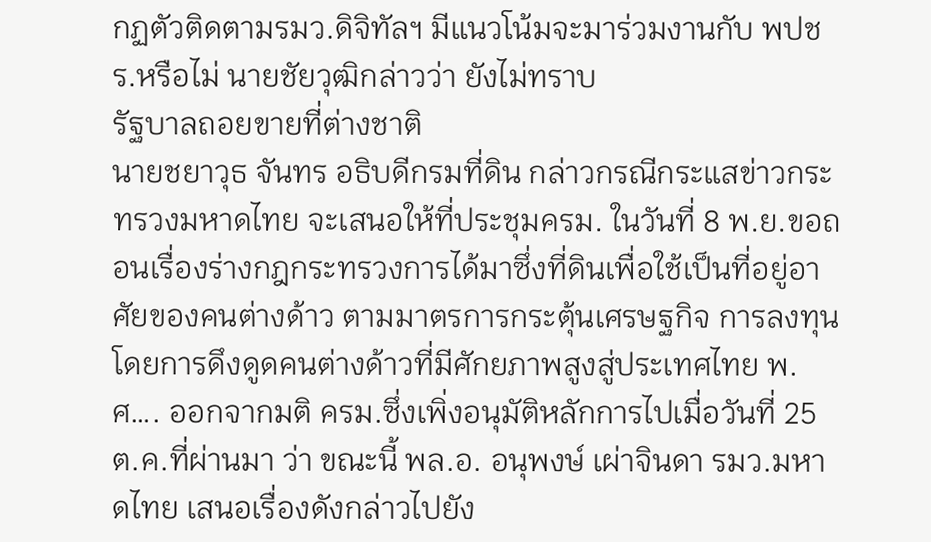กฏตัวติดตามรมว.ดิจิทัลฯ มีแนวโน้มจะมาร่วมงานกับ พปชร.หรือไม่ นายชัยวุฒิกล่าวว่า ยังไม่ทราบ
รัฐบาลถอยขายที่ต่างชาติ
นายชยาวุธ จันทร อธิบดีกรมที่ดิน กล่าวกรณีกระแสข่าวกระทรวงมหาดไทย จะเสนอให้ที่ประชุมครม. ในวันที่ 8 พ.ย.ขอถอนเรื่องร่างกฎกระทรวงการได้มาซึ่งที่ดินเพื่อใช้เป็นที่อยู่อาศัยของคนต่างด้าว ตามมาตรการกระตุ้นเศรษฐกิจ การลงทุนโดยการดึงดูดคนต่างด้าวที่มีศักยภาพสูงสู่ประเทศไทย พ.ศ…. ออกจากมติ ครม.ซึ่งเพิ่งอนุมัติหลักการไปเมื่อวันที่ 25 ต.ค.ที่ผ่านมา ว่า ขณะนี้ พล.อ. อนุพงษ์ เผ่าจินดา รมว.มหาดไทย เสนอเรื่องดังกล่าวไปยัง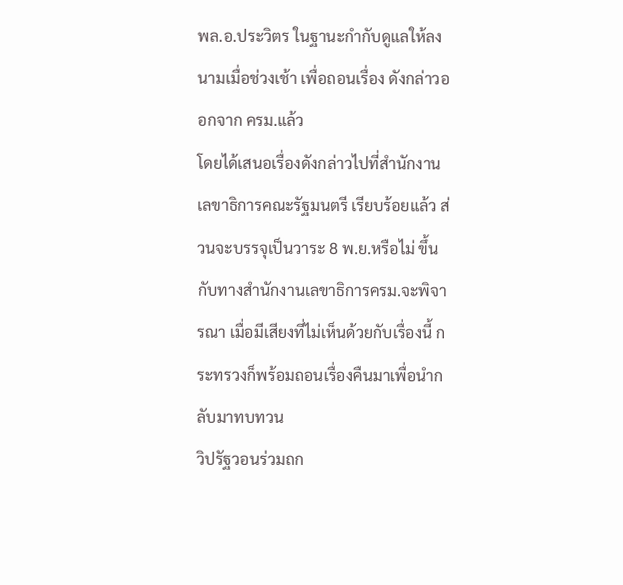พล.อ.ประวิตร ในฐานะกำกับดูแลให้ลงนามเมื่อช่วงเช้า เพื่อถอนเรื่อง ดังกล่าวออกจาก ครม.แล้ว
โดยได้เสนอเรื่องดังกล่าวไปที่สำนักงานเลขาธิการคณะรัฐมนตรี เรียบร้อยแล้ว ส่วนจะบรรจุเป็นวาระ 8 พ.ย.หรือไม่ ขึ้นกับทางสำนักงานเลขาธิการครม.จะพิจารณา เมื่อมีเสียงที่ไม่เห็นด้วยกับเรื่องนี้ กระทรวงก็พร้อมถอนเรื่องคืนมาเพื่อนำกลับมาทบทวน
วิปรัฐวอนร่วมถก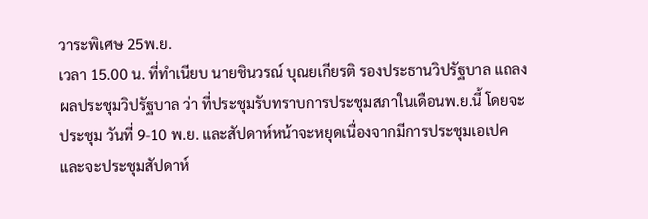วาระพิเศษ 25พ.ย.
เวลา 15.00 น. ที่ทำเนียบ นายชินวรณ์ บุณยเกียรติ รองประธานวิปรัฐบาล แถลงผลประชุมวิปรัฐบาล ว่า ที่ประชุมรับทราบการประชุมสภาในเดือนพ.ย.นี้ โดยจะประชุม วันที่ 9-10 พ.ย. และสัปดาห์หน้าจะหยุดเนื่องจากมีการประชุมเอเปค และจะประชุมสัปดาห์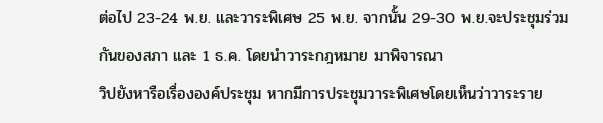ต่อไป 23-24 พ.ย. และวาระพิเศษ 25 พ.ย. จากนั้น 29-30 พ.ย.จะประชุมร่วมกันของสภา และ 1 ธ.ค. โดยนำวาระกฎหมาย มาพิจารณา
วิปยังหารือเรื่ององค์ประชุม หากมีการประชุมวาระพิเศษโดยเห็นว่าวาระราย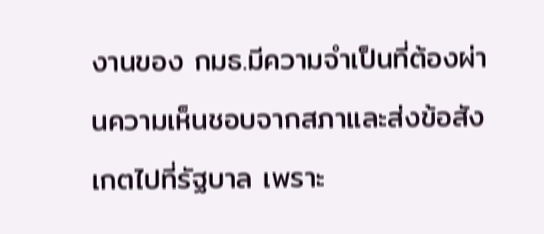งานของ กมธ.มีความจำเป็นที่ต้องผ่านความเห็นชอบจากสภาและส่งข้อสังเกตไปที่รัฐบาล เพราะ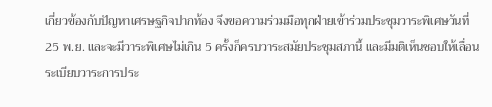เกี่ยวข้องกับปัญหาเศรษฐกิจปากท้อง จึงขอความร่วมมือทุกฝ่ายเข้าร่วมประชุมวาระพิเศษวันที่ 25 พ.ย. และจะมีวาระพิเศษไม่เกิน 5 ครั้งก็ครบวาระสมัยประชุมสภานี้ และมีมติเห็นชอบให้เลื่อนระเบียบวาระการประ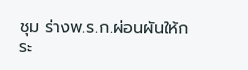ชุม ร่างพ.ร.ก.ผ่อนผันให้กระ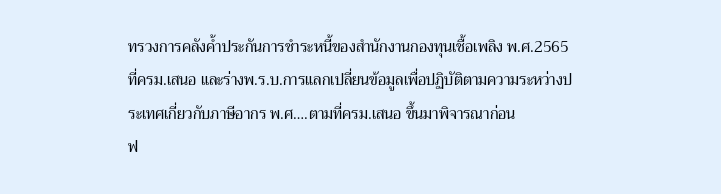ทรวงการคลังค้ำประกันการชำระหนี้ของสำนักงานกองทุนเชื้อเพลิง พ.ศ.2565 ที่ครม.เสนอ และร่างพ.ร.บ.การแลกเปลี่ยนข้อมูลเพื่อปฏิบัติตามความระหว่างประเทศเกี่ยวกับภาษีอากร พ.ศ….ตามที่ครม.เสนอ ขึ้นมาพิจารณาก่อน
ฟ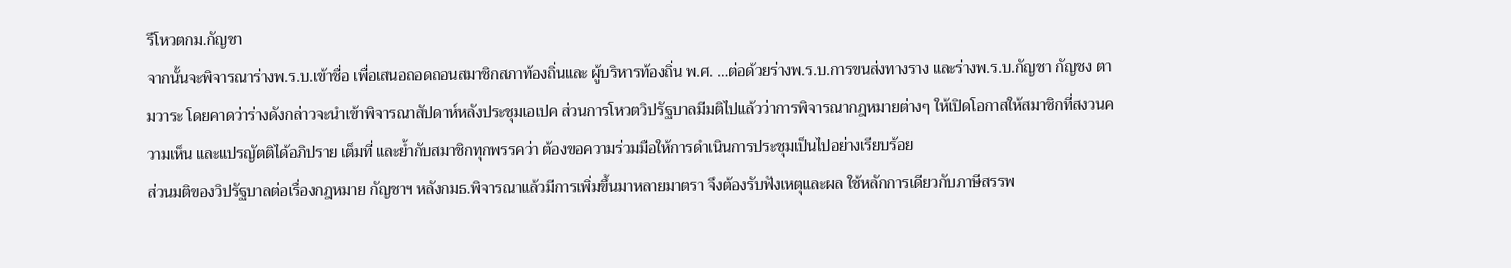รีโหวตกม.กัญชา
จากนั้นจะพิจารณาร่างพ.ร.บ.เข้าชื่อ เพื่อเสนอถอดถอนสมาชิกสภาท้องถิ่นและ ผู้บริหารท้องถิ่น พ.ศ. …ต่อด้วยร่างพ.ร.บ.การขนส่งทางราง และร่างพ.ร.บ.กัญชา กัญชง ตามวาระ โดยคาดว่าร่างดังกล่าวจะนำเข้าพิจารณาสัปดาห์หลังประชุมเอเปค ส่วนการโหวตวิปรัฐบาลมีมติไปแล้วว่าการพิจารณากฎหมายต่างๆ ให้เปิดโอกาสให้สมาชิกที่สงวนความเห็น และแปรญัตติได้อภิปราย เต็มที่ และย้ำกับสมาชิกทุกพรรคว่า ต้องขอความร่วมมือให้การดำเนินการประชุมเป็นไปอย่างเรียบร้อย
ส่วนมติของวิปรัฐบาลต่อเรื่องกฎหมาย กัญชาฯ หลังกมธ.พิจารณาแล้วมีการเพิ่มขึ้นมาหลายมาตรา จึงต้องรับฟังเหตุและผล ใช้หลักการเดียวกับภาษีสรรพ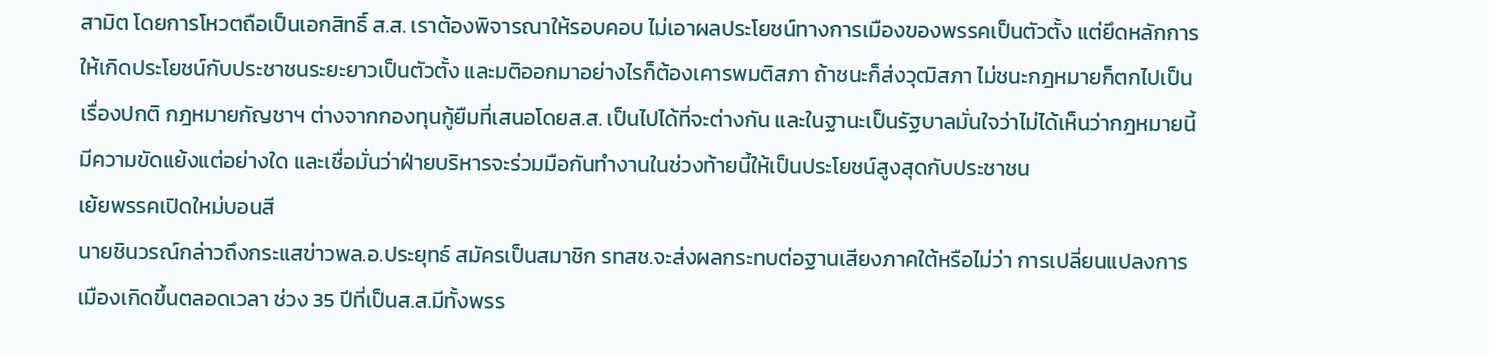สามิต โดยการโหวตถือเป็นเอกสิทธิ์ ส.ส. เราต้องพิจารณาให้รอบคอบ ไม่เอาผลประโยชน์ทางการเมืองของพรรคเป็นตัวตั้ง แต่ยึดหลักการให้เกิดประโยชน์กับประชาชนระยะยาวเป็นตัวตั้ง และมติออกมาอย่างไรก็ต้องเคารพมติสภา ถ้าชนะก็ส่งวุฒิสภา ไม่ชนะกฎหมายก็ตกไปเป็นเรื่องปกติ กฎหมายกัญชาฯ ต่างจากกองทุนกู้ยืมที่เสนอโดยส.ส. เป็นไปได้ที่จะต่างกัน และในฐานะเป็นรัฐบาลมั่นใจว่าไม่ได้เห็นว่ากฎหมายนี้มีความขัดแย้งแต่อย่างใด และเชื่อมั่นว่าฝ่ายบริหารจะร่วมมือกันทำงานในช่วงท้ายนี้ให้เป็นประโยชน์สูงสุดกับประชาชน
เย้ยพรรคเปิดใหม่บอนสี
นายชินวรณ์กล่าวถึงกระแสข่าวพล.อ.ประยุทธ์ สมัครเป็นสมาชิก รทสช.จะส่งผลกระทบต่อฐานเสียงภาคใต้หรือไม่ว่า การเปลี่ยนแปลงการเมืองเกิดขึ้นตลอดเวลา ช่วง 35 ปีที่เป็นส.ส.มีทั้งพรร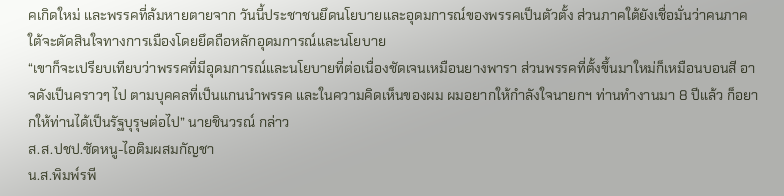คเกิดใหม่ และพรรคที่ล้มหายตายจาก วันนี้ประชาชนยึดนโยบายและอุดมการณ์ของพรรคเป็นตัวตั้ง ส่วนภาคใต้ยังเชื่อมั่นว่าคนภาคใต้จะตัดสินใจทางการเมืองโดยยึดถือหลักอุดมการณ์และนโยบาย
“เขาก็จะเปรียบเทียบว่าพรรคที่มีอุดมการณ์และนโยบายที่ต่อเนื่องชัดเจนเหมือนยางพารา ส่วนพรรคที่ตั้งขึ้นมาใหม่ก็เหมือนบอนสี อาจดังเป็นคราวๆ ไป ตามบุคคลที่เป็นแกนนำพรรค และในความคิดเห็นของผม ผมอยากให้กำลังใจนายกฯ ท่านทำงานมา 8 ปีแล้ว ก็อยากให้ท่านได้เป็นรัฐบุรุษต่อไป” นายชินวรณ์ กล่าว
ส.ส.ปชป.ซัดหนู-ไอติมผสมกัญชา
น.ส.พิมพ์รพี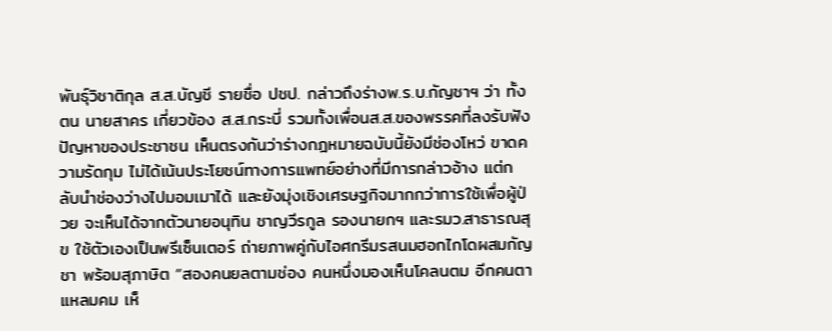พันธุ์วิชาติกุล ส.ส.บัญชี รายชื่อ ปชป. กล่าวถึงร่างพ.ร.บ.กัญชาฯ ว่า ทั้งตน นายสาคร เกี่ยวข้อง ส.ส.กระบี่ รวมทั้งเพื่อนส.ส.ของพรรคที่ลงรับฟังปัญหาของประชาชน เห็นตรงกันว่าร่างกฎหมายฉบับนี้ยังมีช่องโหว่ ขาดความรัดกุม ไม่ได้เน้นประโยชน์ทางการแพทย์อย่างที่มีการกล่าวอ้าง แต่กลับนำช่องว่างไปมอมเมาได้ และยังมุ่งเชิงเศรษฐกิจมากกว่าการใช้เพื่อผู้ป่วย จะเห็นได้จากตัวนายอนุทิน ชาญวีรกูล รองนายกฯ และรมว.สาธารณสุข ใช้ตัวเองเป็นพรีเซ็นเตอร์ ถ่ายภาพคู่กับไอศกรีมรสนมฮอกไกโดผสมกัญชา พร้อมสุภาษิต “สองคนยลตามช่อง คนหนึ่งมองเห็นโคลนตม อีกคนตาแหลมคม เห็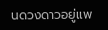นดวงดาวอยู่แพ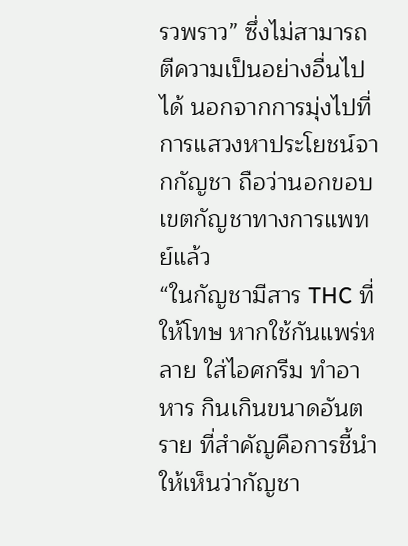รวพราว” ซึ่งไม่สามารถตีความเป็นอย่างอื่นไปได้ นอกจากการมุ่งไปที่การแสวงหาประโยชน์จากกัญชา ถือว่านอกขอบเขตกัญชาทางการแพทย์แล้ว
“ในกัญชามีสาร THC ที่ให้โทษ หากใช้กันแพร่หลาย ใส่ไอศกรีม ทำอาหาร กินเกินขนาดอันตราย ที่สำคัญคือการชี้นำให้เห็นว่ากัญชา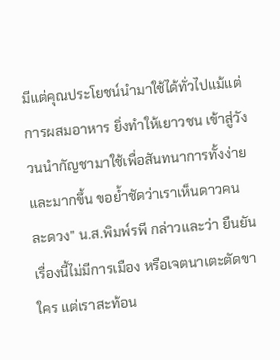มีแต่คุณประโยชน์นำมาใช้ได้ทั่วไปแม้แต่การผสมอาหาร ยิ่งทำให้เยาวชน เข้าสู่วังวนนำกัญชามาใช้เพื่อสันทนาการทั้งง่ายและมากขึ้น ขอย้ำชัดว่าเราเห็นดาวคนละดวง” น.ส.พิมพ์รพี กล่าวและว่า ยืนยันเรื่องนี้ไม่มีการเมือง หรือเจตนาเตะตัดขาใคร แต่เราสะท้อน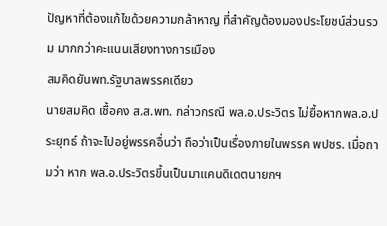ปัญหาที่ต้องแก้ไขด้วยความกล้าหาญ ที่สำคัญต้องมองประโยชน์ส่วนรวม มากกว่าคะแนนเสียงทางการเมือง
สมคิดยันพท.รัฐบาลพรรคเดียว
นายสมคิด เชื้อคง ส.ส.พท. กล่าวกรณี พล.อ.ประวิตร ไม่ยื้อหากพล.อ.ประยุทธ์ ถ้าจะไปอยู่พรรคอื่นว่า ถือว่าเป็นเรื่องภายในพรรค พปชร. เมื่อถามว่า หาก พล.อ.ประวิตรขึ้นเป็นมาแคนดิเดตนายกฯ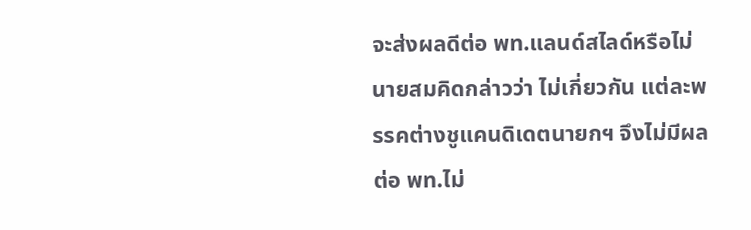จะส่งผลดีต่อ พท.แลนด์สไลด์หรือไม่ นายสมคิดกล่าวว่า ไม่เกี่ยวกัน แต่ละพรรคต่างชูแคนดิเดตนายกฯ จึงไม่มีผลต่อ พท.ไม่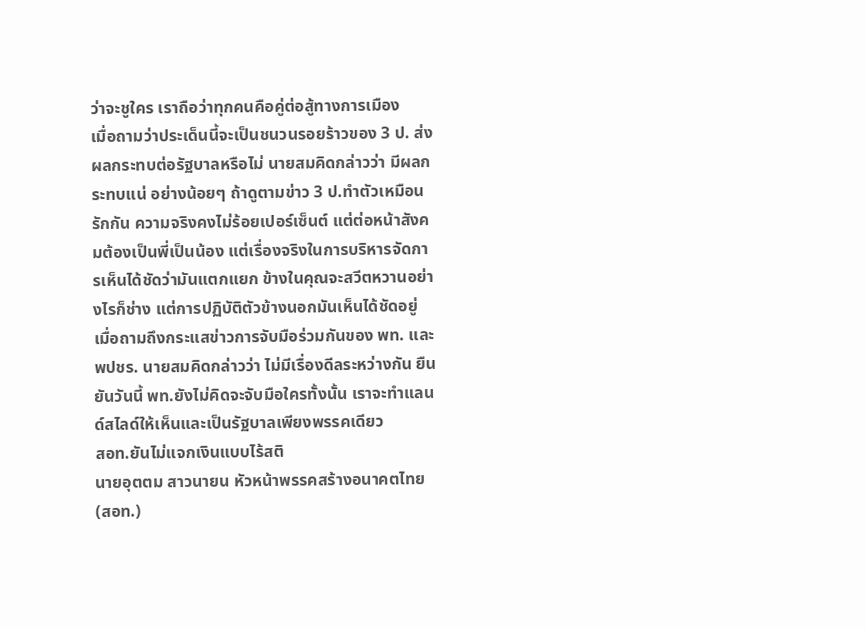ว่าจะชูใคร เราถือว่าทุกคนคือคู่ต่อสู้ทางการเมือง
เมื่อถามว่าประเด็นนี้จะเป็นชนวนรอยร้าวของ 3 ป. ส่งผลกระทบต่อรัฐบาลหรือไม่ นายสมคิดกล่าวว่า มีผลกระทบแน่ อย่างน้อยๆ ถ้าดูตามข่าว 3 ป.ทำตัวเหมือนรักกัน ความจริงคงไม่ร้อยเปอร์เซ็นต์ แต่ต่อหน้าสังคมต้องเป็นพี่เป็นน้อง แต่เรื่องจริงในการบริหารจัดการเห็นได้ชัดว่ามันแตกแยก ข้างในคุณจะสวีตหวานอย่างไรก็ช่าง แต่การปฏิบัติตัวข้างนอกมันเห็นได้ชัดอยู่
เมื่อถามถึงกระแสข่าวการจับมือร่วมกันของ พท. และ พปชร. นายสมคิดกล่าวว่า ไม่มีเรื่องดีลระหว่างกัน ยืนยันวันนี้ พท.ยังไม่คิดจะจับมือใครทั้งนั้น เราจะทำแลนด์สไลด์ให้เห็นและเป็นรัฐบาลเพียงพรรคเดียว
สอท.ยันไม่แจกเงินแบบไร้สติ
นายอุตตม สาวนายน หัวหน้าพรรคสร้างอนาคตไทย (สอท.)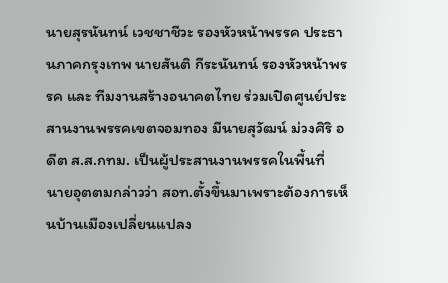นายสุรนันทน์ เวชชาชีวะ รองหัวหน้าพรรค ประธานภาคกรุงเทพ นายสันติ กีระนันทน์ รองหัวหน้าพรรค และ ทีมงานสร้างอนาคตไทย ร่วมเปิดศูนย์ประสานงานพรรคเขตจอมทอง มีนายสุวัฒน์ ม่วงศิริ อดีต ส.ส.กทม. เป็นผู้ประสานงานพรรคในพื้นที่
นายอุตตมกล่าวว่า สอท.ตั้งขึ้นมาเพราะต้องการเห็นบ้านเมืองเปลี่ยนแปลง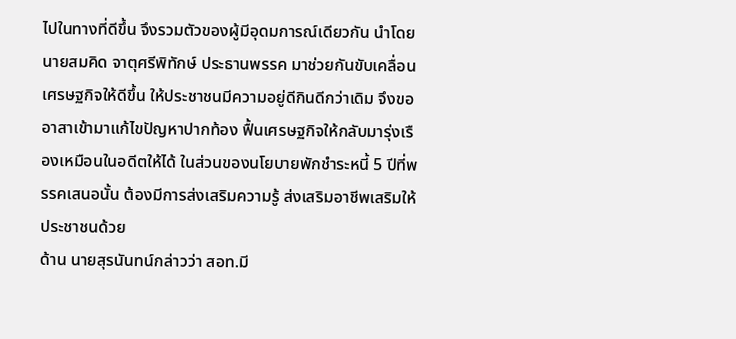ไปในทางที่ดีขึ้น จึงรวมตัวของผู้มีอุดมการณ์เดียวกัน นำโดย นายสมคิด จาตุศรีพิทักษ์ ประธานพรรค มาช่วยกันขับเคลื่อนเศรษฐกิจให้ดีขึ้น ให้ประชาชนมีความอยู่ดีกินดีกว่าเดิม จึงขออาสาเข้ามาแก้ไขปัญหาปากท้อง ฟื้นเศรษฐกิจให้กลับมารุ่งเรืองเหมือนในอดีตให้ได้ ในส่วนของนโยบายพักชำระหนี้ 5 ปีที่พรรคเสนอนั้น ต้องมีการส่งเสริมความรู้ ส่งเสริมอาชีพเสริมให้ประชาชนด้วย
ด้าน นายสุรนันทน์กล่าวว่า สอท.มี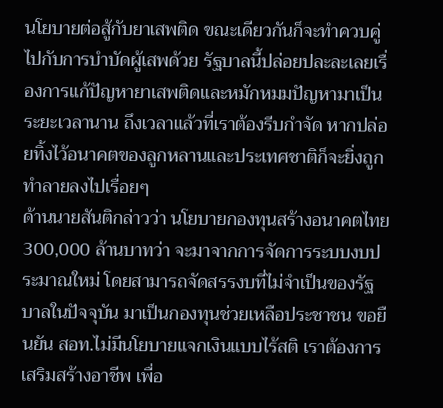นโยบายต่อสู้กับยาเสพติด ขณะเดียวกันก็จะทำควบคู่ไปกับการบำบัดผู้เสพด้วย รัฐบาลนี้ปล่อยปละละเลยเรื่องการแก้ปัญหายาเสพติดและหมักหมมปัญหามาเป็นระยะเวลานาน ถึงเวลาแล้วที่เราต้องรีบกำจัด หากปล่อยทิ้งไว้อนาคตของลูกหลานและประเทศชาติก็จะยิ่งถูกทำลายลงไปเรื่อยๆ
ด้านนายสันติกล่าวว่า นโยบายกองทุนสร้างอนาคตไทย 300,000 ล้านบาทว่า จะมาจากการจัดการระบบงบประมาณใหม่ โดยสามารถจัดสรรงบที่ไม่จำเป็นของรัฐบาลในปัจจุบัน มาเป็นกองทุนช่วยเหลือประชาชน ขอยืนยัน สอท.ไม่มีนโยบายแจกเงินแบบไร้สติ เราต้องการเสริมสร้างอาชีพ เพื่อ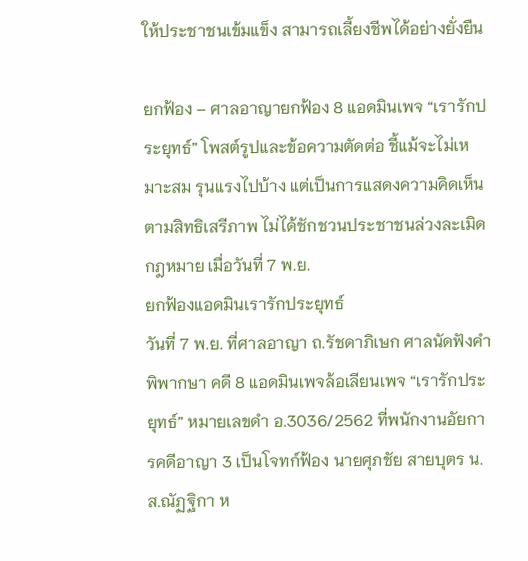ให้ประชาชนเข้มแข็ง สามารถเลี้ยงชีพได้อย่างยั่งยืน

ยกฟ้อง – ศาลอาญายกฟ้อง 8 แอดมินเพจ “เรารักประยุทธ์” โพสต์รูปและข้อความตัดต่อ ชี้แม้จะไม่เหมาะสม รุนแรงไปบ้าง แต่เป็นการแสดงความคิดเห็นตามสิทธิเสรีภาพ ไม่ได้ชักชวนประชาชนล่วงละเมิดกฎหมาย เมื่อวันที่ 7 พ.ย.
ยกฟ้องแอดมินเรารักประยุทธ์
วันที่ 7 พ.ย. ที่ศาลอาญา ถ.รัชดาภิเษก ศาลนัดฟังคำพิพากษา คดี 8 แอดมินเพจล้อเลียนเพจ “เรารักประยุทธ์” หมายเลขดำ อ.3036/2562 ที่พนักงานอัยการคดีอาญา 3 เป็นโจทก์ฟ้อง นายศุภชัย สายบุตร น.ส.ณัฏฐิกา ห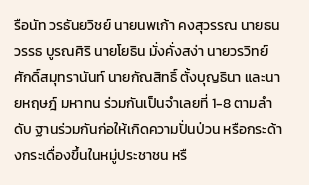รือนัท วรธันยวิชย์ นายนพเก้า คงสุวรรณ นายธนวรรธ บูรณศิริ นายโยธิน มั่งคั่งสง่า นายวรวิทย์ ศักดิ์สมุทรานันท์ นายกัณสิทธิ์ ตั้งบุญธินา และนายหฤษฎ์ มหาทน ร่วมกันเป็นจำเลยที่ 1-8 ตามลำดับ ฐานร่วมกันก่อให้เกิดความปั่นป่วน หรือกระด้างกระเดื่องขึ้นในหมู่ประชาชน หรื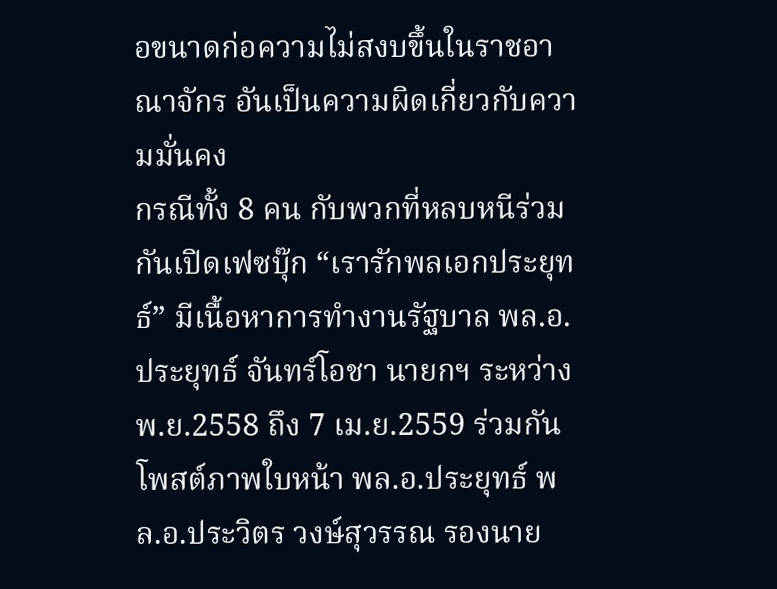อขนาดก่อความไม่สงบขึ้นในราชอาณาจักร อันเป็นความผิดเกี่ยวกับความมั่นคง
กรณีทั้ง 8 คน กับพวกที่หลบหนีร่วมกันเปิดเฟซบุ๊ก “เรารักพลเอกประยุทธ์” มีเนื้อหาการทำงานรัฐบาล พล.อ.ประยุทธ์ จันทร์โอชา นายกฯ ระหว่างพ.ย.2558 ถึง 7 เม.ย.2559 ร่วมกันโพสต์ภาพใบหน้า พล.อ.ประยุทธ์ พล.อ.ประวิตร วงษ์สุวรรณ รองนาย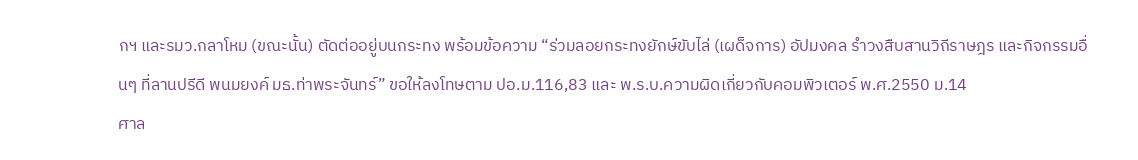กฯ และรมว.กลาโหม (ขณะนั้น) ตัดต่ออยู่บนกระทง พร้อมข้อความ “ร่วมลอยกระทงยักษ์ขับไล่ (เผด็จการ) อัปมงคล รำวงสืบสานวิถีราษฎร และกิจกรรมอื่นๆ ที่ลานปรีดี พนมยงค์ มธ.ท่าพระจันทร์” ขอให้ลงโทษตาม ปอ.ม.116,83 และ พ.ร.บ.ความผิดเกี่ยวกับคอมพิวเตอร์ พ.ศ.2550 ม.14
ศาล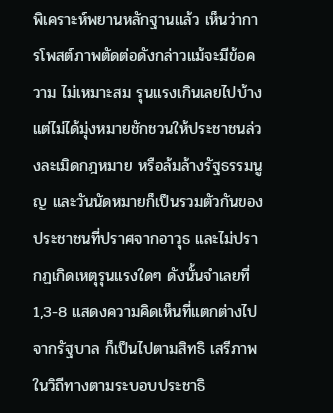พิเคราะห์พยานหลักฐานแล้ว เห็นว่าการโพสต์ภาพตัดต่อดังกล่าวแม้จะมีข้อความ ไม่เหมาะสม รุนแรงเกินเลยไปบ้าง แต่ไม่ได้มุ่งหมายชักชวนให้ประชาชนล่วงละเมิดกฎหมาย หรือล้มล้างรัฐธรรมนูญ และวันนัดหมายก็เป็นรวมตัวกันของประชาชนที่ปราศจากอาวุธ และไม่ปรากฏเกิดเหตุรุนแรงใดๆ ดังนั้นจำเลยที่ 1,3-8 แสดงความคิดเห็นที่แตกต่างไปจากรัฐบาล ก็เป็นไปตามสิทธิ เสรีภาพในวิถีทางตามระบอบประชาธิ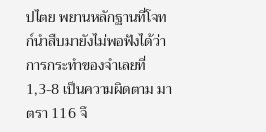ปไตย พยานหลักฐานที่โจทก์นำสืบมายังไม่พอฟังได้ว่า การกระทำของจำเลยที่ 1,3-8 เป็นความผิดตาม มาตรา 116 จึ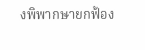งพิพากษายกฟ้อง